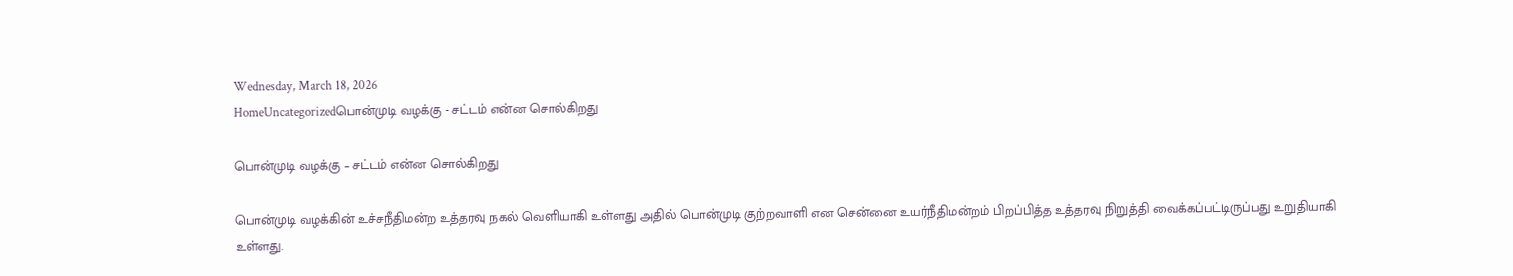Wednesday, March 18, 2026
HomeUncategorizedபொன்முடி வழக்கு - சட்டம் என்ன சொல்கிறது

பொன்முடி வழக்கு – சட்டம் என்ன சொல்கிறது

பொன்முடி வழக்கின் உச்சநீதிமன்ற உத்தரவு நகல் வெளியாகி உள்ளது அதில் பொன்முடி குற்றவாளி என சென்னை உயர்நீதிமன்றம் பிறப்பித்த உத்தரவு நிறுத்தி வைக்கப்பட்டிருப்பது உறுதியாகி உள்ளது.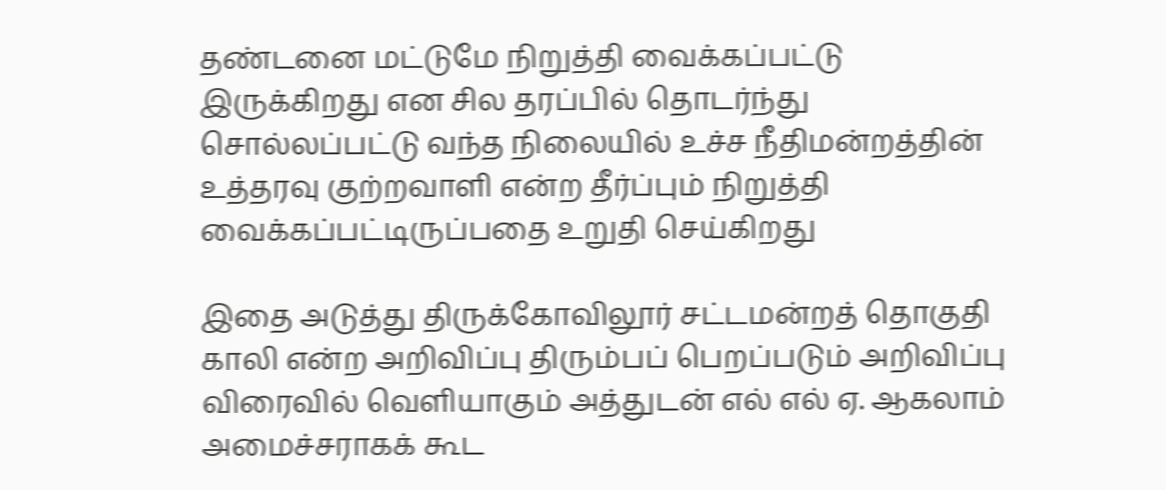தண்டனை மட்டுமே நிறுத்தி வைக்கப்பட்டு இருக்கிறது என சில தரப்பில் தொடர்ந்து சொல்லப்பட்டு வந்த நிலையில் உச்ச நீதிமன்றத்தின் உத்தரவு குற்றவாளி என்ற தீர்ப்பும் நிறுத்தி வைக்கப்பட்டிருப்பதை உறுதி செய்கிறது

இதை அடுத்து திருக்கோவிலூர் சட்டமன்றத் தொகுதி காலி என்ற அறிவிப்பு திரும்பப் பெறப்படும் அறிவிப்பு விரைவில் வெளியாகும் அத்துடன் எல் எல் ஏ. ஆகலாம் அமைச்சராகக் கூட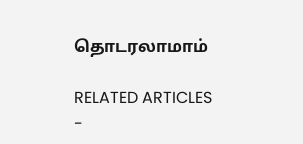தொடரலாமாம்

RELATED ARTICLES
-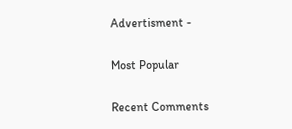Advertisment -

Most Popular

Recent Comments